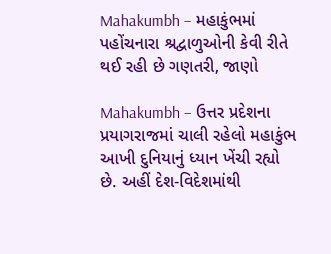Mahakumbh – મહાકુંભમાં પહોંચનારા શ્રદ્વાળુઓની કેવી રીતે થઈ રહી છે ગણતરી, જાણો

Mahakumbh – ઉત્તર પ્રદેશના પ્રયાગરાજમાં ચાલી રહેલો મહાકુંભ આખી દુનિયાનું ધ્યાન ખેંચી રહ્યો છે. અહીં દેશ-વિદેશમાંથી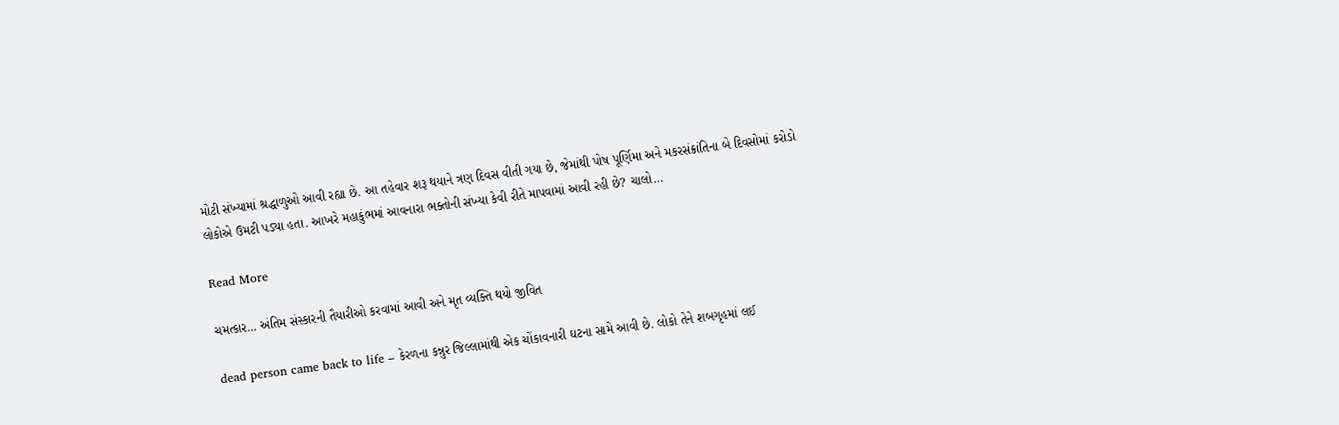મોટી સંખ્યામાં શ્રદ્ધાળુઓ આવી રહ્યા છે. આ તહેવાર શરૂ થયાને ત્રણ દિવસ વીતી ગયા છે, જેમાંથી પોષ પૂર્ણિમા અને મકરસંક્રાંતિના બે દિવસોમાં કરોડો લોકોએ ઉમટી પડ્યા હતા. આખરે મહાકુંભમાં આવનારા ભક્તોની સંખ્યા કેવી રીતે માપવામાં આવી રહી છે? ચાલો…

Read More

ચમત્કાર… અંતિમ સંસ્કારની તૈયારીઓ કરવામાં આવી અને મૃત વ્યક્તિ થયો જીવિત

dead person came back to life – કેરળના કન્નુર જિલ્લામાંથી એક ચોંકાવનારી ઘટના સામે આવી છે. લોકો તેને શબગૃહમાં લઈ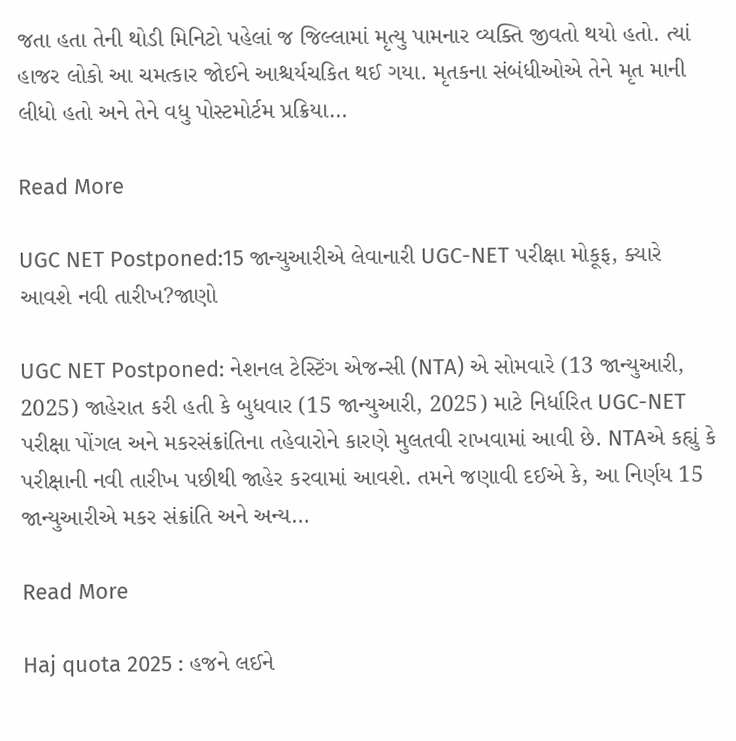જતા હતા તેની થોડી મિનિટો પહેલાં જ જિલ્લામાં મૃત્યુ પામનાર વ્યક્તિ જીવતો થયો હતો. ત્યાં હાજર લોકો આ ચમત્કાર જોઈને આશ્ચર્યચકિત થઈ ગયા. મૃતકના સંબંધીઓએ તેને મૃત માની લીધો હતો અને તેને વધુ પોસ્ટમોર્ટમ પ્રક્રિયા…

Read More

UGC NET Postponed:15 જાન્યુઆરીએ લેવાનારી UGC-NET પરીક્ષા મોકૂફ, ક્યારે આવશે નવી તારીખ?જાણો

UGC NET Postponed: નેશનલ ટેસ્ટિંગ એજન્સી (NTA) એ સોમવારે (13 જાન્યુઆરી, 2025) જાહેરાત કરી હતી કે બુધવાર (15 જાન્યુઆરી, 2025) માટે નિર્ધારિત UGC-NET પરીક્ષા પોંગલ અને મકરસંક્રાંતિના તહેવારોને કારણે મુલતવી રાખવામાં આવી છે. NTAએ કહ્યું કે પરીક્ષાની નવી તારીખ પછીથી જાહેર કરવામાં આવશે. તમને જણાવી દઈએ કે, આ નિર્ણય 15 જાન્યુઆરીએ મકર સંક્રાંતિ અને અન્ય…

Read More

Haj quota 2025 : હજને લઈને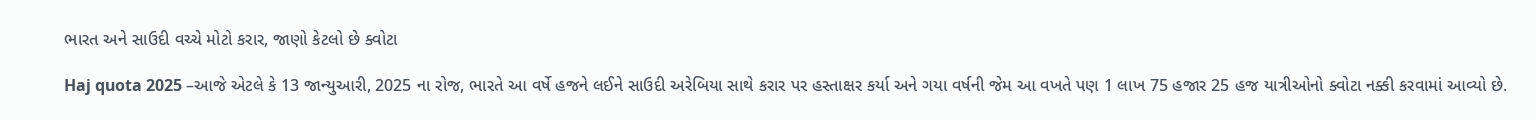ભારત અને સાઉદી વચ્ચે મોટો કરાર, જાણો કેટલો છે ક્વોટા

Haj quota 2025 –આજે એટલે કે 13 જાન્યુઆરી, 2025 ના રોજ, ભારતે આ વર્ષે હજને લઈને સાઉદી અરેબિયા સાથે કરાર પર હસ્તાક્ષર કર્યા અને ગયા વર્ષની જેમ આ વખતે પણ 1 લાખ 75 હજાર 25 હજ યાત્રીઓનો ક્વોટા નક્કી કરવામાં આવ્યો છે.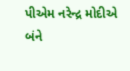પીએમ નરેન્દ્ર મોદીએ બંને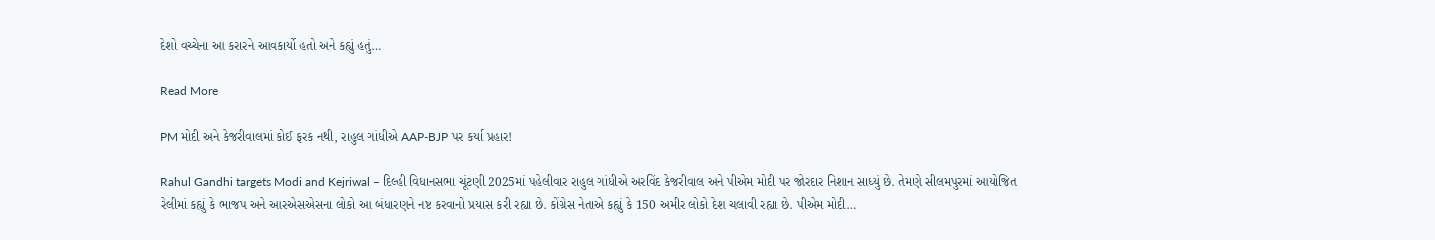દેશો વચ્ચેના આ કરારને આવકાર્યો હતો અને કહ્યું હતું…

Read More

PM મોદી અને કેજરીવાલમાં કોઈ ફરક નથી, રાહુલ ગાંધીએ AAP-BJP પર કર્યા પ્રહાર!

Rahul Gandhi targets Modi and Kejriwal – દિલ્હી વિધાનસભા ચૂંટણી 2025માં પહેલીવાર રાહુલ ગાંધીએ અરવિંદ કેજરીવાલ અને પીએમ મોદી પર જોરદાર નિશાન સાધ્યું છે. તેમણે સીલમપુરમાં આયોજિત રેલીમાં કહ્યું કે ભાજપ અને આરએસએસના લોકો આ બંધારણને નષ્ટ કરવાનો પ્રયાસ કરી રહ્યા છે. કોંગ્રેસ નેતાએ કહ્યું કે 150 અમીર લોકો દેશ ચલાવી રહ્યા છે. પીએમ મોદી…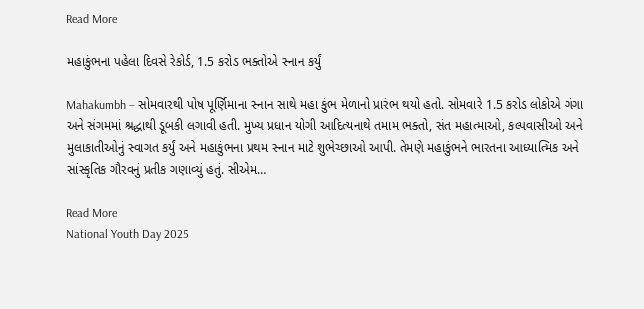Read More

મહાકુંભના પહેલા દિવસે રેકોર્ડ, 1.5 કરોડ ભક્તોએ સ્નાન કર્યું

Mahakumbh – સોમવારથી પોષ પૂર્ણિમાના સ્નાન સાથે મહા કુંભ મેળાનો પ્રારંભ થયો હતો. સોમવારે 1.5 કરોડ લોકોએ ગંગા અને સંગમમાં શ્રદ્ધાથી ડૂબકી લગાવી હતી. મુખ્ય પ્રધાન યોગી આદિત્યનાથે તમામ ભક્તો, સંત મહાત્માઓ, કલ્પવાસીઓ અને મુલાકાતીઓનું સ્વાગત કર્યું અને મહાકુંભના પ્રથમ સ્નાન માટે શુભેચ્છાઓ આપી. તેમણે મહાકુંભને ભારતના આધ્યાત્મિક અને સાંસ્કૃતિક ગૌરવનું પ્રતીક ગણાવ્યું હતું. સીએમ…

Read More
National Youth Day 2025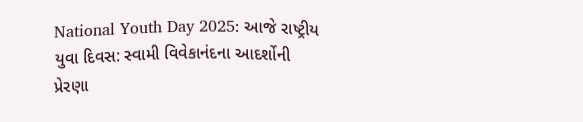National Youth Day 2025: આજે રાષ્ટ્રીય યુવા દિવસ: સ્વામી વિવેકાનંદના આદર્શોની પ્રેરણા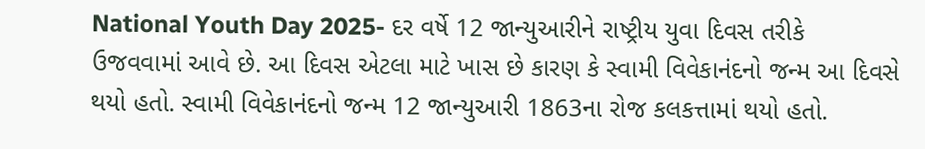National Youth Day 2025- દર વર્ષે 12 જાન્યુઆરીને રાષ્ટ્રીય યુવા દિવસ તરીકે ઉજવવામાં આવે છે. આ દિવસ એટલા માટે ખાસ છે કારણ કે સ્વામી વિવેકાનંદનો જન્મ આ દિવસે થયો હતો. સ્વામી વિવેકાનંદનો જન્મ 12 જાન્યુઆરી 1863ના રોજ કલકત્તામાં થયો હતો.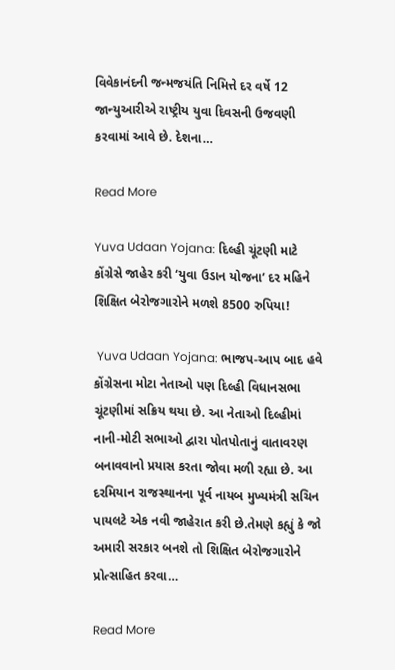વિવેકાનંદની જન્મજયંતિ નિમિત્તે દર વર્ષે 12 જાન્યુઆરીએ રાષ્ટ્રીય યુવા દિવસની ઉજવણી કરવામાં આવે છે. દેશના…

Read More

Yuva Udaan Yojana: દિલ્હી ચૂંટણી માટે કોંગ્રેસે જાહેર કરી ‘યુવા ઉડાન યોજના’ દર મહિને શિક્ષિત બેરોજગારોને મળશે 8500 રુપિયા!

 Yuva Udaan Yojana: ભાજપ-આપ બાદ હવે કોંગ્રેસના મોટા નેતાઓ પણ દિલ્હી વિધાનસભા ચૂંટણીમાં સક્રિય થયા છે. આ નેતાઓ દિલ્હીમાં નાની-મોટી સભાઓ દ્વારા પોતપોતાનું વાતાવરણ બનાવવાનો પ્રયાસ કરતા જોવા મળી રહ્યા છે. આ દરમિયાન રાજસ્થાનના પૂર્વ નાયબ મુખ્યમંત્રી સચિન પાયલટે એક નવી જાહેરાત કરી છે.તેમણે કહ્યું કે જો અમારી સરકાર બનશે તો શિક્ષિત બેરોજગારોને પ્રોત્સાહિત કરવા…

Read More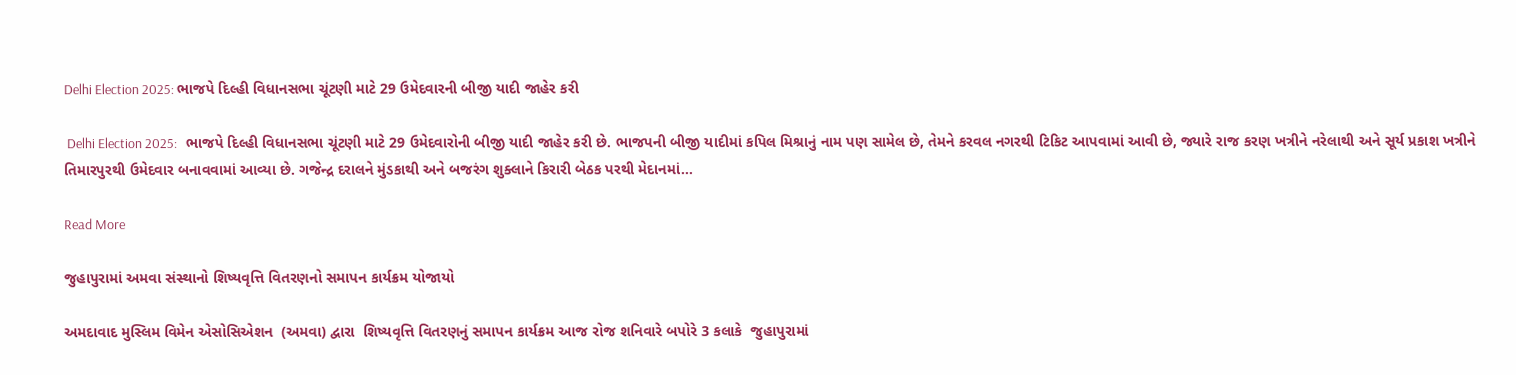Delhi Election 2025: ભાજપે દિલ્હી વિધાનસભા ચૂંટણી માટે 29 ઉમેદવારની બીજી યાદી જાહેર કરી

 Delhi Election 2025:   ભાજપે દિલ્હી વિધાનસભા ચૂંટણી માટે 29 ઉમેદવારોની બીજી યાદી જાહેર કરી છે. ભાજપની બીજી યાદીમાં કપિલ મિશ્રાનું નામ પણ સામેલ છે, તેમને કરવલ નગરથી ટિકિટ આપવામાં આવી છે, જ્યારે રાજ કરણ ખત્રીને નરેલાથી અને સૂર્ય પ્રકાશ ખત્રીને તિમારપુરથી ઉમેદવાર બનાવવામાં આવ્યા છે. ગજેન્દ્ર દરાલને મુંડકાથી અને બજરંગ શુક્લાને કિરારી બેઠક પરથી મેદાનમાં…

Read More

જુહાપુરામાં અમવા સંસ્થાનો શિષ્યવૃત્તિ વિતરણનો સમાપન કાર્યક્રમ યોજાયો

અમદાવાદ મુસ્લિમ વિમેન એસોસિએશન  (અમવા) દ્વારા  શિષ્યવૃત્તિ વિતરણનું સમાપન કાર્યક્રમ આજ રોજ શનિવારે બપોરે 3 કલાકે  જુહાપુરામાં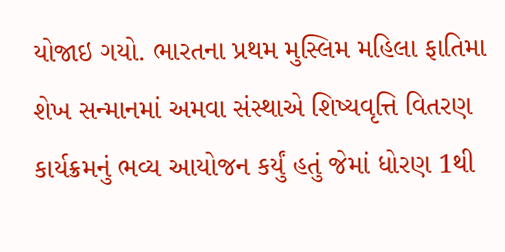યોજાઇ ગયો. ભારતના પ્રથમ મુસ્લિમ મહિલા ફાતિમા શેખ સન્માનમાં અમવા સંસ્થાએ શિષ્યવૃત્તિ વિતરણ કાર્યક્રમનું ભવ્ય આયોજન કર્યું હતું જેમાં ધોરણ 1થી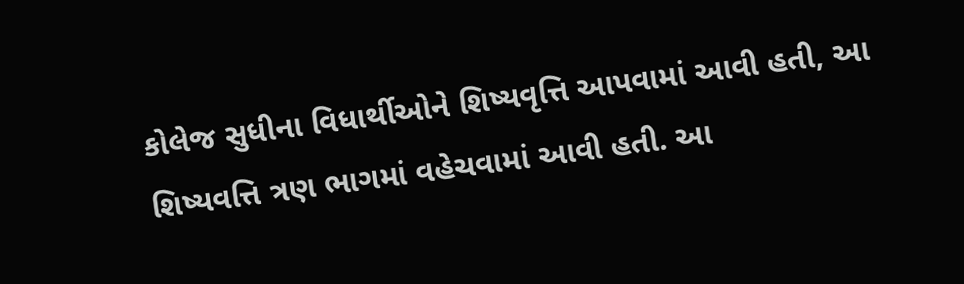કોલેજ સુધીના વિધાર્થીઓને શિષ્યવૃત્તિ આપવામાં આવી હતી, આ શિષ્યવત્તિ ત્રણ ભાગમાં વહેચવામાં આવી હતી. આ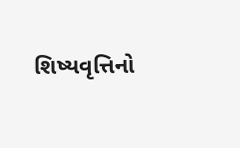શિષ્યવૃત્તિનો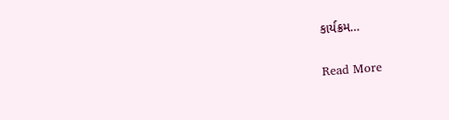કાર્યક્રમ…

Read More